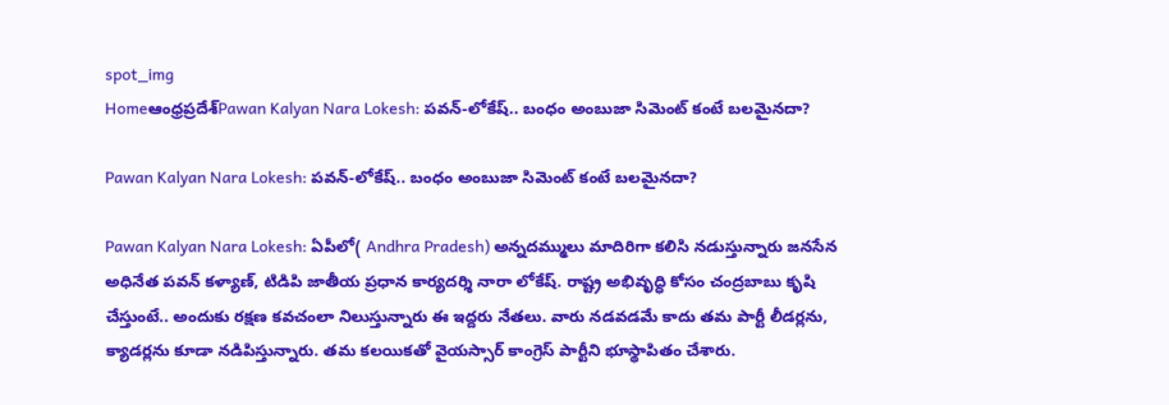spot_img
Homeఆంధ్రప్రదేశ్‌Pawan Kalyan Nara Lokesh: పవన్-లోకేష్.. బంధం అంబుజా సిమెంట్ కంటే బలమైనదా?

Pawan Kalyan Nara Lokesh: పవన్-లోకేష్.. బంధం అంబుజా సిమెంట్ కంటే బలమైనదా?

Pawan Kalyan Nara Lokesh: ఏపీలో( Andhra Pradesh) అన్నదమ్ములు మాదిరిగా కలిసి నడుస్తున్నారు జనసేన అధినేత పవన్ కళ్యాణ్, టిడిపి జాతీయ ప్రధాన కార్యదర్శి నారా లోకేష్. రాష్ట్ర అభివృద్ధి కోసం చంద్రబాబు కృషి చేస్తుంటే.. అందుకు రక్షణ కవచంలా నిలుస్తున్నారు ఈ ఇద్దరు నేతలు. వారు నడవడమే కాదు తమ పార్టీ లీడర్లను, క్యాడర్లను కూడా నడిపిస్తున్నారు. తమ కలయికతో వైయస్సార్ కాంగ్రెస్ పార్టీని భూస్థాపితం చేశారు.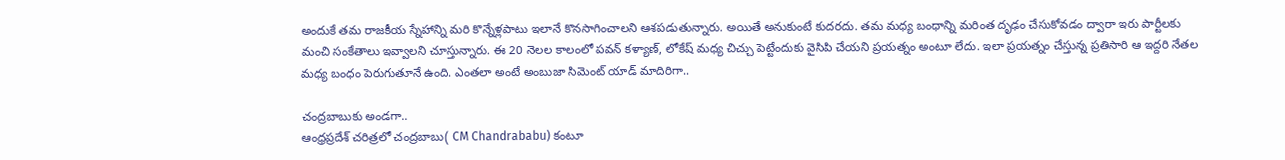అందుకే తమ రాజకీయ స్నేహాన్ని మరి కొన్నేళ్లపాటు ఇలానే కొనసాగించాలని ఆశపడుతున్నారు. అయితే అనుకుంటే కుదరదు. తమ మధ్య బంధాన్ని మరింత దృఢం చేసుకోవడం ద్వారా ఇరు పార్టీలకు మంచి సంకేతాలు ఇవ్వాలని చూస్తున్నారు. ఈ 20 నెలల కాలంలో పవన్ కళ్యాణ్, లోకేష్ మధ్య చిచ్చు పెట్టేందుకు వైసిపి చేయని ప్రయత్నం అంటూ లేదు. ఇలా ప్రయత్నం చేస్తున్న ప్రతిసారి ఆ ఇద్దరి నేతల మధ్య బంధం పెరుగుతూనే ఉంది. ఎంతలా అంటే అంబుజా సిమెంట్ యాడ్ మాదిరిగా..

చంద్రబాబుకు అండగా..
ఆంధ్రప్రదేశ్ చరిత్రలో చంద్రబాబు( CM Chandrababu) కంటూ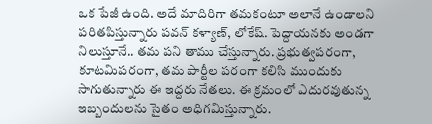ఒక పేజీ ఉంది. అదే మాదిరిగా తమకంటూ అలానే ఉండాలని పరితపిస్తున్నారు పవన్ కళ్యాణ్, లోకేష్. పెద్దాయనకు అండగా నిలుస్తూనే.. తమ పని తాము చేస్తున్నారు. ప్రభుత్వపరంగా, కూటమిపరంగా, తమ పార్టీల పరంగా కలిసి ముందుకు సాగుతున్నారు ఈ ఇద్దరు నేతలు. ఈ క్రమంలో ఎదురవుతున్న ఇబ్బందులను సైతం అధిగమిస్తున్నారు.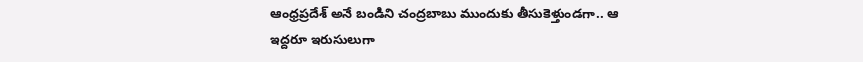ఆంధ్రప్రదేశ్ అనే బండిని చంద్రబాబు ముందుకు తీసుకెళ్తుండగా.. ఆ ఇద్దరూ ఇరుసులుగా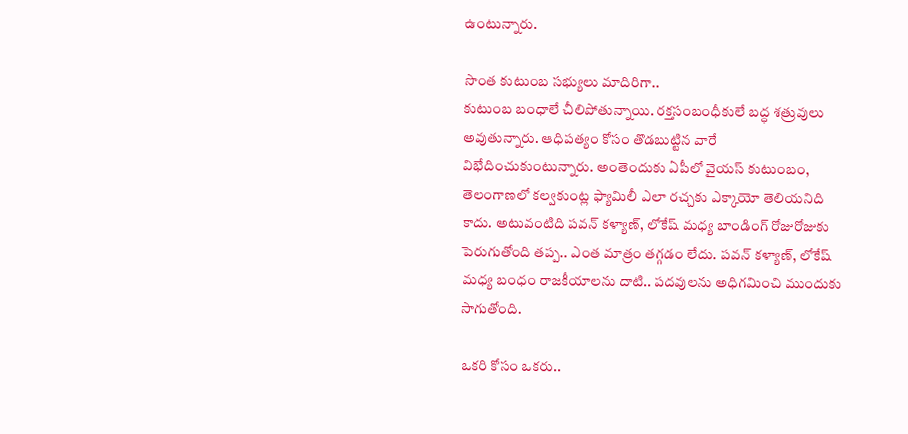ఉంటున్నారు.

సొంత కుటుంబ సభ్యులు మాదిరిగా..
కుటుంబ బంధాలే చీలిపోతున్నాయి. రక్తసంబంధీకులే బద్ధ శత్రువులు అవుతున్నారు. ఆధిపత్యం కోసం తొడబుట్టిన వారే విభేదించుకుంటున్నారు. అంతెందుకు ఏపీలో వైయస్ కుటుంబం, తెలంగాణలో కల్వకుంట్ల ఫ్యామిలీ ఎలా రచ్చకు ఎక్కాయో తెలియనిది కాదు. అటువంటిది పవన్ కళ్యాణ్, లోకేష్ మధ్య బాండింగ్ రోజురోజుకు పెరుగుతోంది తప్ప.. ఎంత మాత్రం తగ్గడం లేదు. పవన్ కళ్యాణ్, లోకేష్ మధ్య బంధం రాజకీయాలను దాటి.. పదవులను అధిగమించి ముందుకు సాగుతోంది.

ఒకరి కోసం ఒకరు..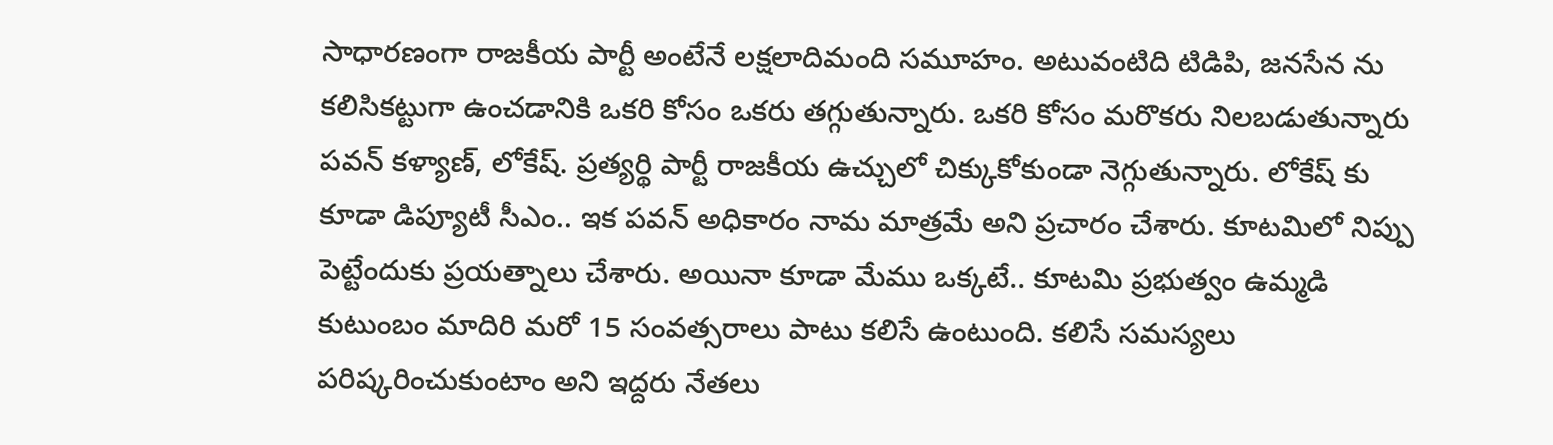సాధారణంగా రాజకీయ పార్టీ అంటేనే లక్షలాదిమంది సమూహం. అటువంటిది టిడిపి, జనసేన ను కలిసికట్టుగా ఉంచడానికి ఒకరి కోసం ఒకరు తగ్గుతున్నారు. ఒకరి కోసం మరొకరు నిలబడుతున్నారు పవన్ కళ్యాణ్, లోకేష్. ప్రత్యర్థి పార్టీ రాజకీయ ఉచ్చులో చిక్కుకోకుండా నెగ్గుతున్నారు. లోకేష్ కు కూడా డిప్యూటీ సీఎం.. ఇక పవన్ అధికారం నామ మాత్రమే అని ప్రచారం చేశారు. కూటమిలో నిప్పు పెట్టేందుకు ప్రయత్నాలు చేశారు. అయినా కూడా మేము ఒక్కటే.. కూటమి ప్రభుత్వం ఉమ్మడి కుటుంబం మాదిరి మరో 15 సంవత్సరాలు పాటు కలిసే ఉంటుంది. కలిసే సమస్యలు పరిష్కరించుకుంటాం అని ఇద్దరు నేతలు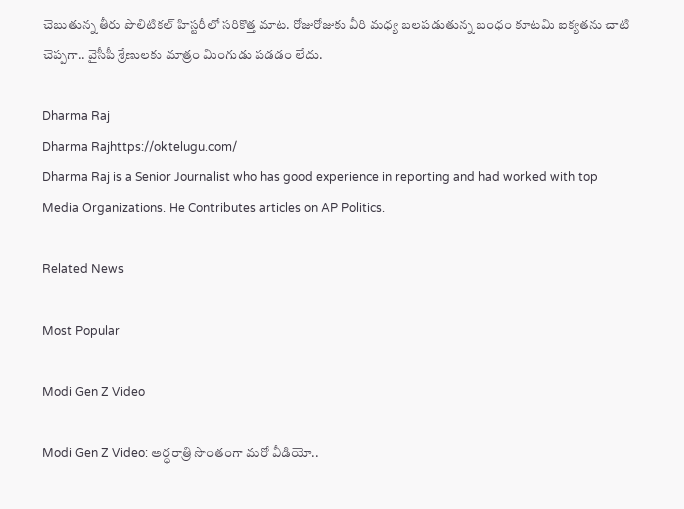చెబుతున్న తీరు పొలిటికల్ హిస్టరీలో సరికొత్త మాట. రోజురోజుకు వీరి మధ్య బలపడుతున్న బంధం కూటమి ఐక్యతను చాటి చెప్పగా.. వైసీపీ శ్రేణులకు మాత్రం మింగుడు పడడం లేదు.

Dharma Raj
Dharma Rajhttps://oktelugu.com/
Dharma Raj is a Senior Journalist who has good experience in reporting and had worked with top Media Organizations. He Contributes articles on AP Politics.

Related News

Most Popular

Modi Gen Z Video

Modi Gen Z Video: అర్ధరాత్రి సొంతంగా మరో వీడియో..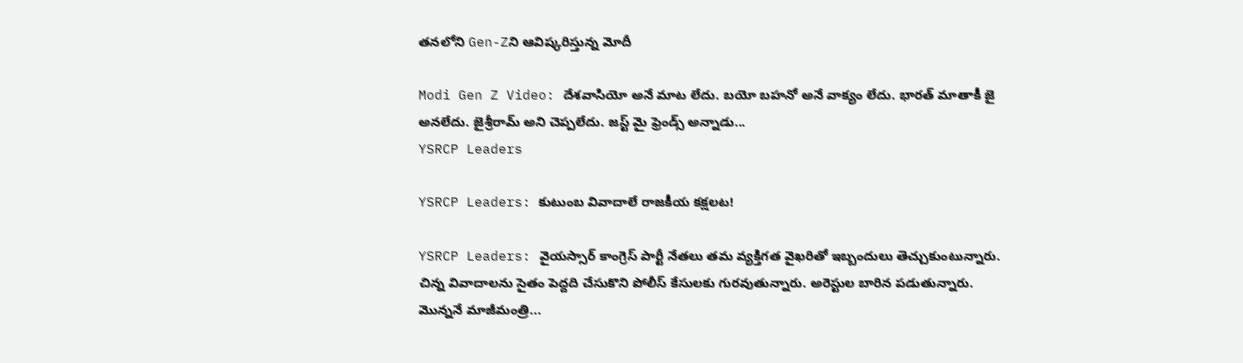తనలోని Gen-Zని ఆవిష్కరిస్తున్న మోదీ

Modi Gen Z Video: దేశవాసియో అనే మాట లేదు. బయో బహనో అనే వాక్యం లేదు. భారత్ మాతాకీ జై అనలేదు. జైశ్రీరామ్ అని చెప్పలేదు. జస్ట్ మై ఫ్రెండ్స్ అన్నాడు...
YSRCP Leaders

YSRCP Leaders: కుటుంబ వివాదాలే రాజకీయ కక్షలట!

YSRCP Leaders: వైయస్సార్ కాంగ్రెస్ పార్టీ నేతలు తమ వ్యక్తిగత వైఖరితో ఇబ్బందులు తెచ్చుకుంటున్నారు. చిన్న వివాదాలను సైతం పెద్దది చేసుకొని పోలీస్ కేసులకు గురవుతున్నారు. అరెస్టుల బారిన పడుతున్నారు. మొన్ననే మాజీమంత్రి...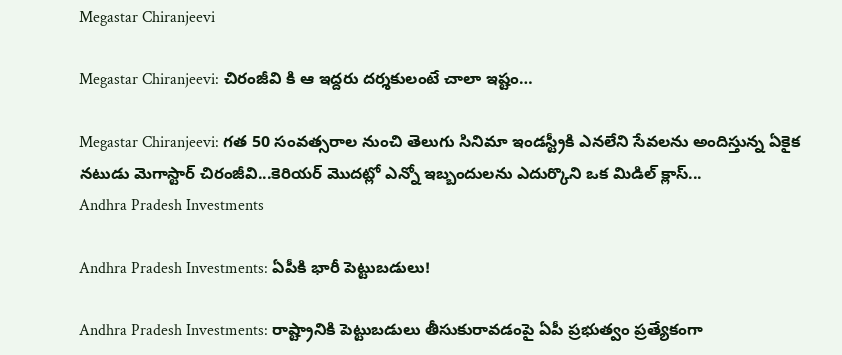Megastar Chiranjeevi

Megastar Chiranjeevi: చిరంజీవి కి ఆ ఇద్దరు దర్శకులంటే చాలా ఇష్టం…

Megastar Chiranjeevi: గత 50 సంవత్సరాల నుంచి తెలుగు సినిమా ఇండస్ట్రీకి ఎనలేని సేవలను అందిస్తున్న ఏకైక నటుడు మెగాస్టార్ చిరంజీవి...కెరియర్ మొదట్లో ఎన్నో ఇబ్బందులను ఎదుర్కొని ఒక మిడిల్ క్లాస్...
Andhra Pradesh Investments

Andhra Pradesh Investments: ఏపీకి భారీ పెట్టుబడులు!

Andhra Pradesh Investments: రాష్ట్రానికి పెట్టుబడులు తీసుకురావడంపై ఏపీ ప్రభుత్వం ప్రత్యేకంగా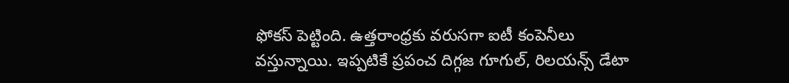ఫోకస్ పెట్టింది. ఉత్తరాంధ్రకు వరుసగా ఐటీ కంపెనీలు వస్తున్నాయి. ఇప్పటికే ప్రపంచ దిగ్గజ గూగుల్, రిలయన్స్ డేటా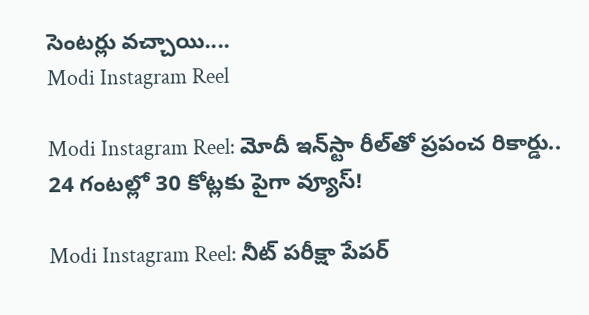సెంటర్లు వచ్చాయి....
Modi Instagram Reel

Modi Instagram Reel: మోదీ ఇన్‌స్టా రీల్‌తో ప్రపంచ రికార్డు.. 24 గంటల్లో 30 కోట్లకు పైగా వ్యూస్‌!

Modi Instagram Reel: నీట్‌ పరీక్షా పేపర్‌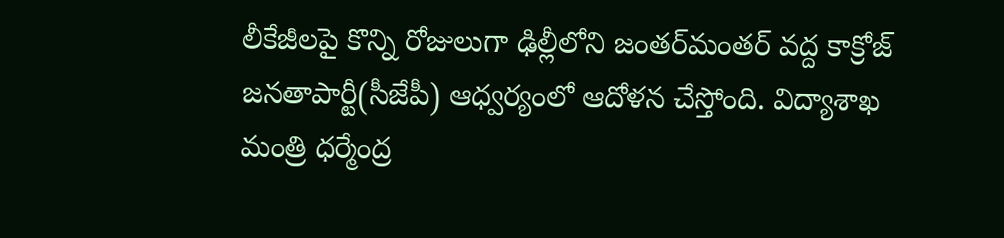లీకేజీలపై కొన్ని రోజులుగా ఢిల్లీలోని జంతర్‌మంతర్‌ వద్ద కాక్రోజ్‌ జనతాపార్టీ(సీజేపీ) ఆధ్వర్యంలో ఆదోళన చేస్తోంది. విద్యాశాఖ మంత్రి ధర్మేంద్ర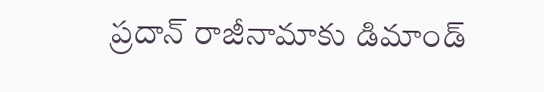ప్రదాన్‌ రాజీనామాకు డిమాండ్‌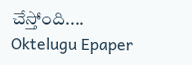చేస్తోంది....
Oktelugu Epaper